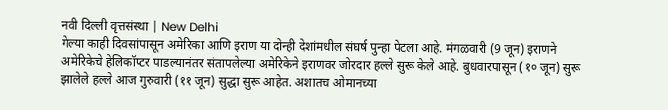नवी दिल्ली वृत्तसंस्था | New Delhi
गेल्या काही दिवसांपासून अमेरिका आणि इराण या दोन्ही देशांमधील संघर्ष पुन्हा पेटला आहे. मंगळवारी (9 जून) इराणने अमेरिकेचे हेलिकॉप्टर पाडल्यानंतर संतापलेल्या अमेरिकेने इराणवर जोरदार हल्ले सुरू केले आहे. बुधवारपासून (१० जून) सुरू झालेले हल्ले आज गुरुवारी (११ जून) सुद्धा सुरू आहेत. अशातच ओमानच्या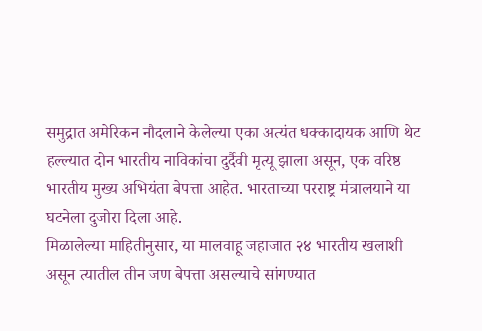समुद्रात अमेरिकन नौदलाने केलेल्या एका अत्यंत धक्कादायक आणि थेट हल्ल्यात दोन भारतीय नाविकांचा दुर्दैवी मृत्यू झाला असून, एक वरिष्ठ भारतीय मुख्य अभियंता बेपत्ता आहेत. भारताच्या परराष्ट्र मंत्रालयाने या घटनेला दुजोरा दिला आहे.
मिळालेल्या माहितीनुसार, या मालवाहू जहाजात २४ भारतीय खलाशी असून त्यातील तीन जण बेपत्ता असल्याचे सांगण्यात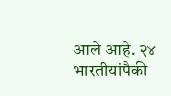आले आहे. २४ भारतीयांपैकी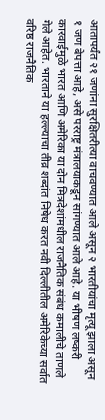आतापर्यंत २१ जणांना सुरक्षितरीत्या वाचवण्यात आले असून २ भारतीयांचा मृत्यू झाला असून १ जण बेपत्ता आहे, असे परराष्ट्र मंत्रालयाकडून सांगण्यात आले आहे. या भीषण लष्करी कारवाईमुळे भारत आणि अमेरिका या दोन मित्रदेशांमधील राजनैतिक संबंध कमालीचे ताणले गेले आहेत. भारताने या हल्ल्याचा तीव्र शब्दांत निषेध करत नवी दिल्लीतील अमेरिकेच्या सर्वात वरिष्ठ राजनैतिक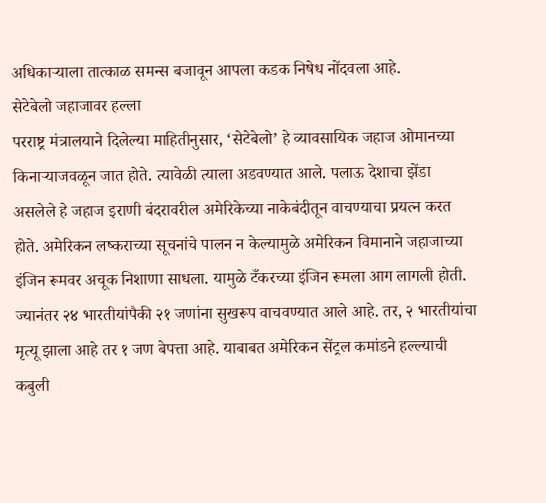अधिकाऱ्याला तात्काळ समन्स बजावून आपला कडक निषेध नोंदवला आहे.
सेटेबेलो जहाजावर हल्ला
परराष्ट्र मंत्रालयाने दिलेल्या माहितीनुसार, ‘सेटेबेलो’ हे व्यावसायिक जहाज ओमानच्या किनाऱ्याजवळून जात होते. त्यावेळी त्याला अडवण्यात आले. पलाऊ देशाचा झेंडा असलेले हे जहाज इराणी बंदरावरील अमेरिकेच्या नाकेबंदीतून वाचण्याचा प्रयत्न करत होते. अमेरिकन लष्कराच्या सूचनांचे पालन न केल्यामुळे अमेरिकन विमानाने जहाजाच्या इंजिन रूमवर अचूक निशाणा साधला. यामुळे टँकरच्या इंजिन रूमला आग लागली होती. ज्यानंतर २४ भारतीयांपैकी २१ जणांना सुखरूप वाचवण्यात आले आहे. तर, २ भारतीयांचा मृत्यू झाला आहे तर १ जण बेपत्ता आहे. याबाबत अमेरिकन सेंट्रल कमांडने हल्ल्याची कबुली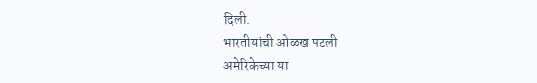दिली.
भारतीयांची ओळख पटली
अमेरिकेच्या या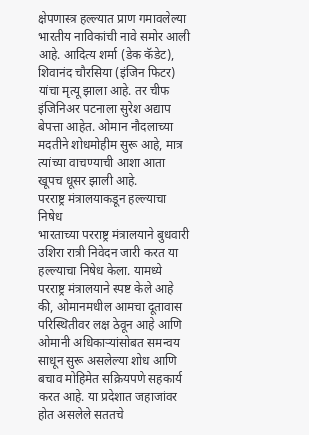क्षेपणास्त्र हल्ल्यात प्राण गमावलेल्या भारतीय नाविकांची नावे समोर आली आहे. आदित्य शर्मा (डेक कॅडेट), शिवानंद चौरसिया (इंजिन फिटर) यांचा मृत्यू झाला आहे. तर चीफ इंजिनिअर पटनाला सुरेश अद्याप बेपत्ता आहेत. ओमान नौदलाच्या मदतीने शोधमोहीम सुरू आहे, मात्र त्यांच्या वाचण्याची आशा आता खूपच धूसर झाली आहे.
परराष्ट्र मंत्रालयाकडून हल्ल्याचा निषेध
भारताच्या परराष्ट्र मंत्रालयाने बुधवारी उशिरा रात्री निवेदन जारी करत या हल्ल्याचा निषेध केला. यामध्ये परराष्ट्र मंत्रालयाने स्पष्ट केले आहे की, ओमानमधील आमचा दूतावास परिस्थितीवर लक्ष ठेवून आहे आणि ओमानी अधिकाऱ्यांसोबत समन्वय साधून सुरू असलेल्या शोध आणि बचाव मोहिमेत सक्रियपणे सहकार्य करत आहे. या प्रदेशात जहाजांवर होत असलेले सततचे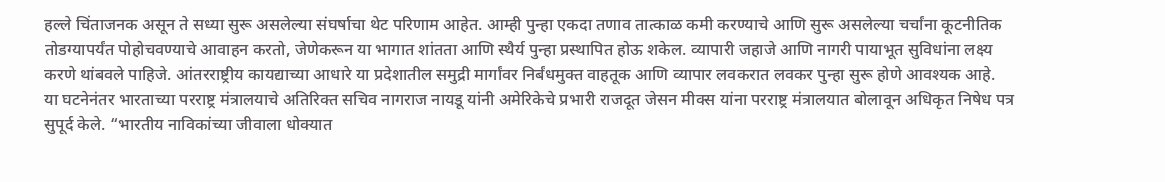हल्ले चिंताजनक असून ते सध्या सुरू असलेल्या संघर्षाचा थेट परिणाम आहेत. आम्ही पुन्हा एकदा तणाव तात्काळ कमी करण्याचे आणि सुरू असलेल्या चर्चांना कूटनीतिक तोडग्यापर्यंत पोहोचवण्याचे आवाहन करतो, जेणेकरून या भागात शांतता आणि स्थैर्य पुन्हा प्रस्थापित होऊ शकेल. व्यापारी जहाजे आणि नागरी पायाभूत सुविधांना लक्ष्य करणे थांबवले पाहिजे. आंतरराष्ट्रीय कायद्याच्या आधारे या प्रदेशातील समुद्री मार्गांवर निर्बंधमुक्त वाहतूक आणि व्यापार लवकरात लवकर पुन्हा सुरू होणे आवश्यक आहे.
या घटनेनंतर भारताच्या परराष्ट्र मंत्रालयाचे अतिरिक्त सचिव नागराज नायडू यांनी अमेरिकेचे प्रभारी राजदूत जेसन मीक्स यांना परराष्ट्र मंत्रालयात बोलावून अधिकृत निषेध पत्र सुपूर्द केले. “भारतीय नाविकांच्या जीवाला धोक्यात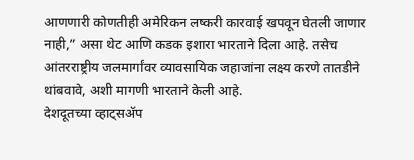आणणारी कोणतीही अमेरिकन लष्करी कारवाई खपवून घेतली जाणार नाही,” असा थेट आणि कडक इशारा भारताने दिला आहे. तसेच आंतरराष्ट्रीय जलमार्गांवर व्यावसायिक जहाजांना लक्ष्य करणे तातडीने थांबवावे, अशी मागणी भारताने केली आहे.
देशदूतच्या व्हाट्सॲप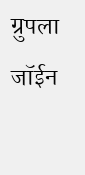ग्रुपला जॉईन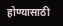होण्यासाठी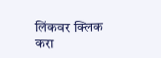लिंकवर क्लिक करा